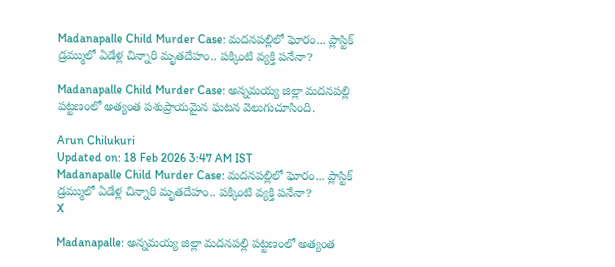Madanapalle Child Murder Case: మదనపల్లిలో ఘోరం... ప్లాస్టిక్ డ్రమ్ములో ఏడేళ్ల చిన్నారి మృతదేహం.. పక్కింటి వ్యక్తి పనేనా?

Madanapalle Child Murder Case: అన్నమయ్య జిల్లా మదనపల్లి పట్టణంలో అత్యంత పశుప్రాయమైన ఘటన వెలుగుచూసింది.

Arun Chilukuri
Updated on: 18 Feb 2026 3:47 AM IST
Madanapalle Child Murder Case: మదనపల్లిలో ఘోరం... ప్లాస్టిక్ డ్రమ్ములో ఏడేళ్ల చిన్నారి మృతదేహం.. పక్కింటి వ్యక్తి పనేనా?
X

Madanapalle: అన్నమయ్య జిల్లా మదనపల్లి పట్టణంలో అత్యంత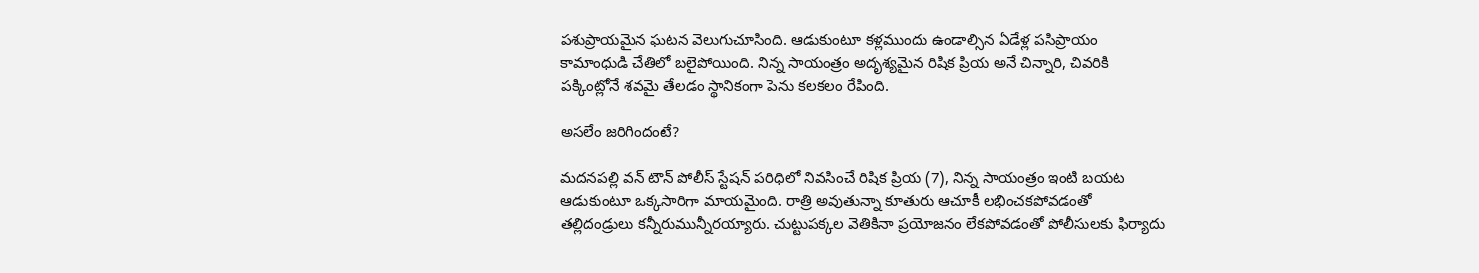పశుప్రాయమైన ఘటన వెలుగుచూసింది. ఆడుకుంటూ కళ్లముందు ఉండాల్సిన ఏడేళ్ల పసిప్రాయం కామాంధుడి చేతిలో బలైపోయింది. నిన్న సాయంత్రం అదృశ్యమైన రిషిక ప్రియ అనే చిన్నారి, చివరికి పక్కింట్లోనే శవమై తేలడం స్థానికంగా పెను కలకలం రేపింది.

అసలేం జరిగిందంటే?

మదనపల్లి వన్ టౌన్ పోలీస్ స్టేషన్ పరిధిలో నివసించే రిషిక ప్రియ (7), నిన్న సాయంత్రం ఇంటి బయట ఆడుకుంటూ ఒక్కసారిగా మాయమైంది. రాత్రి అవుతున్నా కూతురు ఆచూకీ లభించకపోవడంతో తల్లిదండ్రులు కన్నీరుమున్నీరయ్యారు. చుట్టుపక్కల వెతికినా ప్రయోజనం లేకపోవడంతో పోలీసులకు ఫిర్యాదు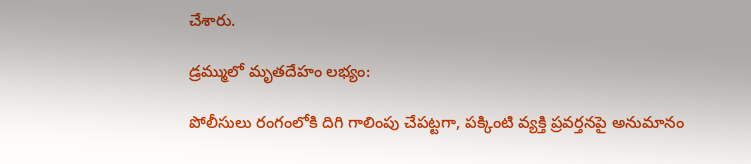చేశారు.

డ్రమ్ములో మృతదేహం లభ్యం:

పోలీసులు రంగంలోకి దిగి గాలింపు చేపట్టగా, పక్కింటి వ్యక్తి ప్రవర్తనపై అనుమానం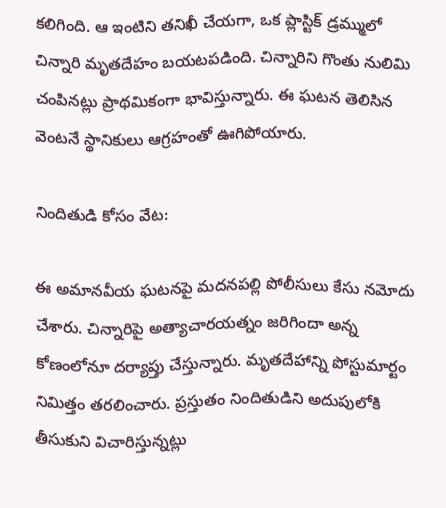కలిగింది. ఆ ఇంటిని తనిఖీ చేయగా, ఒక ప్లాస్టిక్ డ్రమ్ములో చిన్నారి మృతదేహం బయటపడింది. చిన్నారిని గొంతు నులిమి చంపినట్లు ప్రాథమికంగా భావిస్తున్నారు. ఈ ఘటన తెలిసిన వెంటనే స్థానికులు ఆగ్రహంతో ఊగిపోయారు.

నిందితుడి కోసం వేట:

ఈ అమానవీయ ఘటనపై మదనపల్లి పోలీసులు కేసు నమోదు చేశారు. చిన్నారిపై అత్యాచారయత్నం జరిగిందా అన్న కోణంలోనూ దర్యాప్తు చేస్తున్నారు. మృతదేహాన్ని పోస్టుమార్టం నిమిత్తం తరలించారు. ప్రస్తుతం నిందితుడిని అదుపులోకి తీసుకుని విచారిస్తున్నట్లు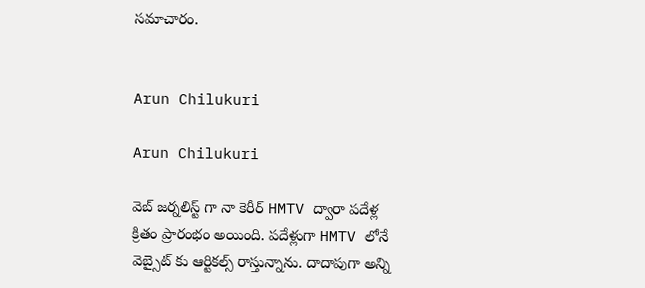సమాచారం.


Arun Chilukuri

Arun Chilukuri

వెబ్ జర్నలిస్ట్ గా నా కెరీర్ HMTV ద్వారా పదేళ్ల క్రితం ప్రారంభం అయింది. పదేళ్లుగా HMTV లోనే వెబ్సైట్ కు ఆర్టికల్స్ రాస్తున్నాను. దాదాపుగా అన్ని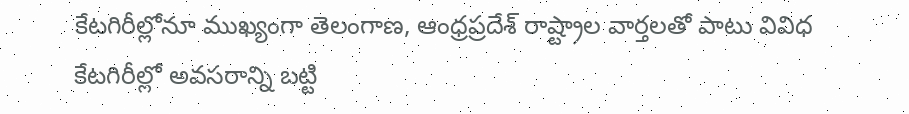కేటగిరీల్లోనూ ముఖ్యంగా తెలంగాణ, ఆంధ్రప్రదేశ్ రాష్ట్రాల వార్తలతో పాటు వివిధ కేటగిరీల్లో అవసరాన్ని బట్టి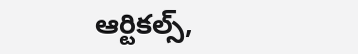ఆర్టికల్స్,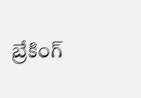బ్రేకింగ్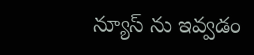న్యూస్ ను ఇవ్వడం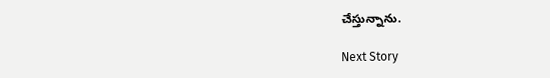చేస్తున్నాను.

Next Story